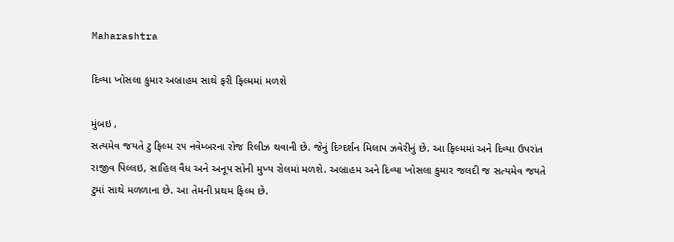Maharashtra

દિવ્યા ખોસલા કુમાર અબ્રાહમ સાથે ફરી ફિલ્મમાં મળશે

મુંબઇ ,
સત્યમેવ જયતે ટુ ફિલ્મ ૨૫ નવેમ્બરના રોજ રિલીઝ થવાની છે. જેનું દિગ્દર્શન મિલાપ ઝવેરીનું છે. આ ફિલ્મમાં અને દિવ્યા ઉપરાંત રાજીવ પિલ્લઇ, સાહિલ વૈધ અને અનૂપ સોની મુખ્ય રોલમાં મળશે. અબ્રાહમ અને દિવ્યા ખોસલા કુમાર જલદી જ સત્યમેવ જયતે ટુમાં સાથે મળળાના છે. આ તેમની પ્રથમ ફિલ્મ છે.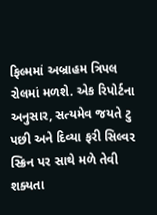ફિલ્મમાં અબ્રાહમ ત્રિપલ રોલમાં મળશે. એક રિપોર્ટના અનુસાર, સત્યમેવ જયતે ટુ પછી અને દિવ્યા ફરી સિલ્વર સ્ક્રિન પર સાથે મળે તેવી શક્યતા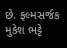છે. ફલ્મસર્જક મુકેશ ભટ્ટે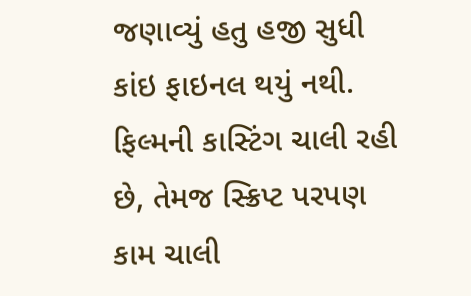જણાવ્યું હતુ હજી સુધી કાંઇ ફાઇનલ થયું નથી. ફિલ્મની કાસ્ટિંગ ચાલી રહી છે, તેમજ સ્ક્રિપ્ટ પરપણ કામ ચાલી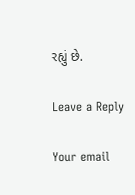રહ્યું છે.

Leave a Reply

Your email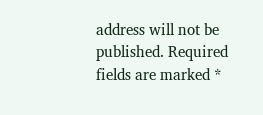address will not be published. Required fields are marked *